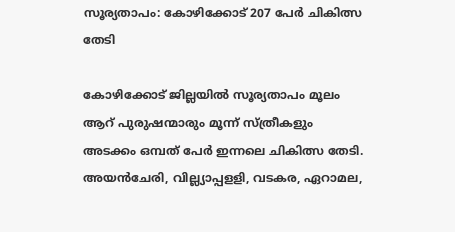സൂര്യതാപം: കോഴിക്കോട് 207 പേര്‍ ചികിത്സ തേടി

കോഴിക്കോട് ജില്ലയില്‍ സൂര്യതാപം മൂലം ആറ് പുരുഷന്മാരും മൂന്ന് സ്ത്രീകളും അടക്കം ഒമ്പത് പേര്‍ ഇന്നലെ ചികിത്സ തേടി. അയന്‍ചേരി, വില്ല്യാപ്പളളി, വടകര, ഏറാമല,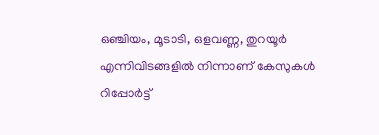ഒഞ്ചിയം, മൂടാടി, ഒളവണ്ണ, തുറയൂര്‍ എന്നിവിടങ്ങളില്‍ നിന്നാണ് കേസുകള്‍ റിപ്പോര്‍ട്ട്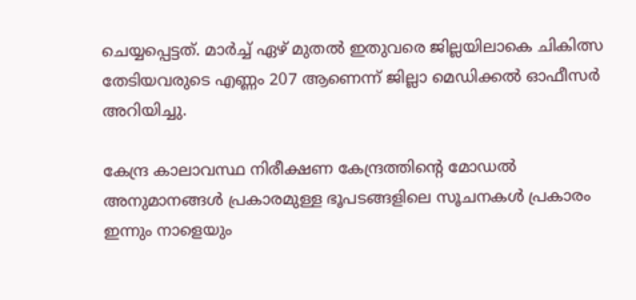ചെയ്യപ്പെട്ടത്. മാര്‍ച്ച് ഏഴ് മുതല്‍ ഇതുവരെ ജില്ലയിലാകെ ചികിത്സ തേടിയവരുടെ എണ്ണം 207 ആണെന്ന് ജില്ലാ മെഡിക്കല്‍ ഓഫീസര്‍ അറിയിച്ചു.

കേന്ദ്ര കാലാവസ്ഥ നിരീക്ഷണ കേന്ദ്രത്തിന്റെ മോഡല്‍ അനുമാനങ്ങള്‍ പ്രകാരമുള്ള ഭൂപടങ്ങളിലെ സൂചനകള്‍ പ്രകാരം ഇന്നും നാളെയും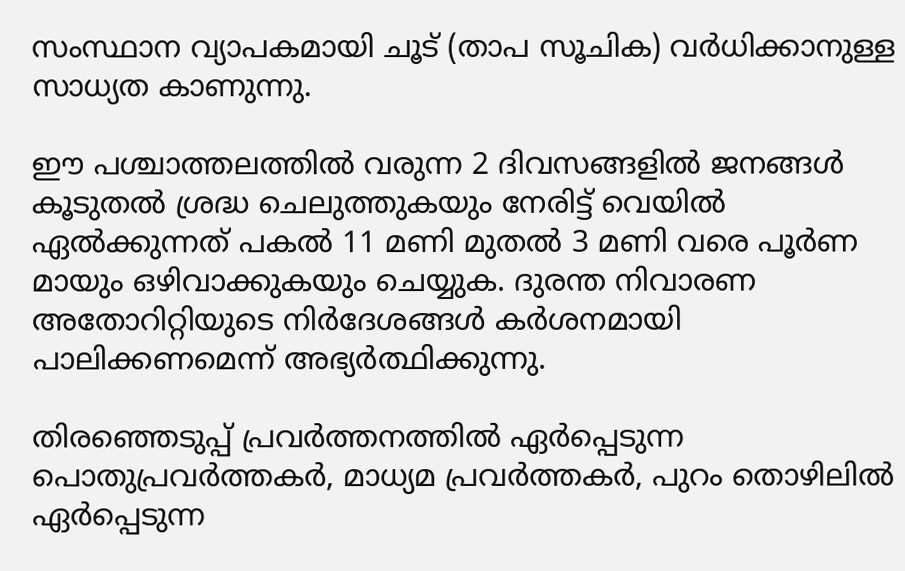സംസ്ഥാന വ്യാപകമായി ചൂട് (താപ സൂചിക) വര്‍ധിക്കാനുള്ള സാധ്യത കാണുന്നു.

ഈ പശ്ചാത്തലത്തില്‍ വരുന്ന 2 ദിവസങ്ങളില്‍ ജനങ്ങള്‍ കൂടുതല്‍ ശ്രദ്ധ ചെലുത്തുകയും നേരിട്ട് വെയില്‍ ഏല്‍ക്കുന്നത് പകല്‍ 11 മണി മുതല്‍ 3 മണി വരെ പൂര്‍ണ മായും ഒഴിവാക്കുകയും ചെയ്യുക. ദുരന്ത നിവാരണ അതോറിറ്റിയുടെ നിര്‍ദേശങ്ങള്‍ കര്‍ശനമായി പാലിക്കണമെന്ന് അഭ്യര്‍ത്ഥിക്കുന്നു.

തിരഞ്ഞെടുപ്പ് പ്രവര്‍ത്തനത്തില്‍ ഏര്‍പ്പെടുന്ന പൊതുപ്രവര്‍ത്തകര്‍, മാധ്യമ പ്രവര്‍ത്തകര്‍, പുറം തൊഴിലില്‍ ഏര്‍പ്പെടുന്ന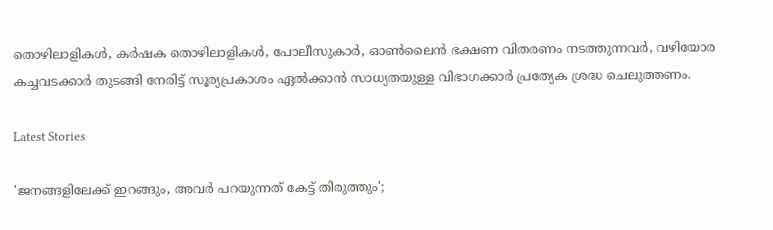തൊഴിലാളികള്‍, കര്‍ഷക തൊഴിലാളികള്‍, പോലീസുകാര്‍, ഓണ്‍ലൈന്‍ ഭക്ഷണ വിതരണം നടത്തുന്നവര്‍, വഴിയോര കച്ചവടക്കാര്‍ തുടങ്ങി നേരിട്ട് സൂര്യപ്രകാശം ഏല്‍ക്കാന്‍ സാധ്യതയുള്ള വിഭാഗക്കാര്‍ പ്രത്യേക ശ്രദ്ധ ചെലുത്തണം.

Latest Stories

'ജനങ്ങളിലേക്ക് ഇറങ്ങും, അവർ പറയുന്നത് കേട്ട് തിരുത്തും';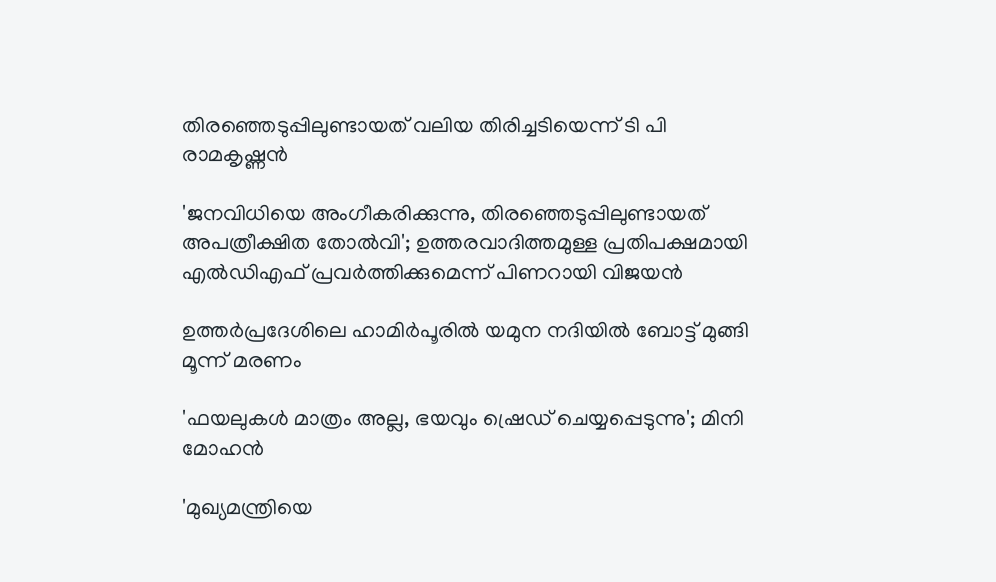തിരഞ്ഞെടുപ്പിലുണ്ടായത് വലിയ തിരിച്ചടിയെന്ന് ടി പി രാമകൃഷ്ണൻ

'ജനവിധിയെ അംഗീകരിക്കുന്നു, തിരഞ്ഞെടുപ്പിലുണ്ടായത് അപത്രീക്ഷിത തോൽവി'; ഉത്തരവാദിത്തമുള്ള പ്രതിപക്ഷമായി എൽഡിഎഫ് പ്രവർത്തിക്കുമെന്ന് പിണറായി വിജയൻ

ഉത്തർപ്രദേശിലെ ഹാമിർപൂരിൽ യമുന നദിയിൽ ബോട്ട് മുങ്ങി മൂന്ന് മരണം

'ഫയലുകൾ മാത്രം അല്ല, ഭയവും ഷ്രെഡ് ചെയ്യപ്പെടുന്നു'; മിനി മോഹൻ

'മുഖ്യമന്ത്രിയെ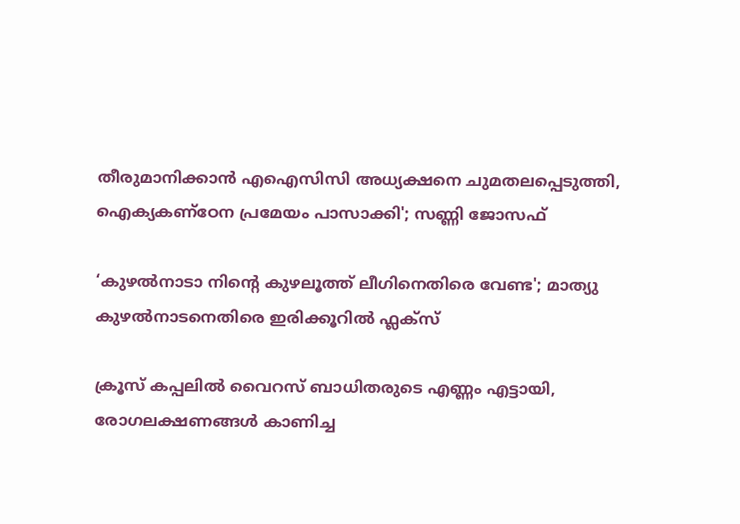തീരുമാനിക്കാൻ എഐസിസി അധ്യക്ഷനെ ചുമതലപ്പെടുത്തി, ഐക്യകണ്ഠേന പ്രമേയം പാസാക്കി'; സണ്ണി ജോസഫ്

‘കുഴൽനാടാ നിൻ്റെ കുഴലൂത്ത് ലീഗിനെതിരെ വേണ്ട'; മാത്യു കുഴൽനാടനെതിരെ ഇരിക്കൂറിൽ ഫ്ലക്സ്

ക്രൂസ് കപ്പലിൽ വൈറസ് ബാധിതരുടെ എണ്ണം എട്ടായി, രോഗലക്ഷണങ്ങൾ കാണിച്ച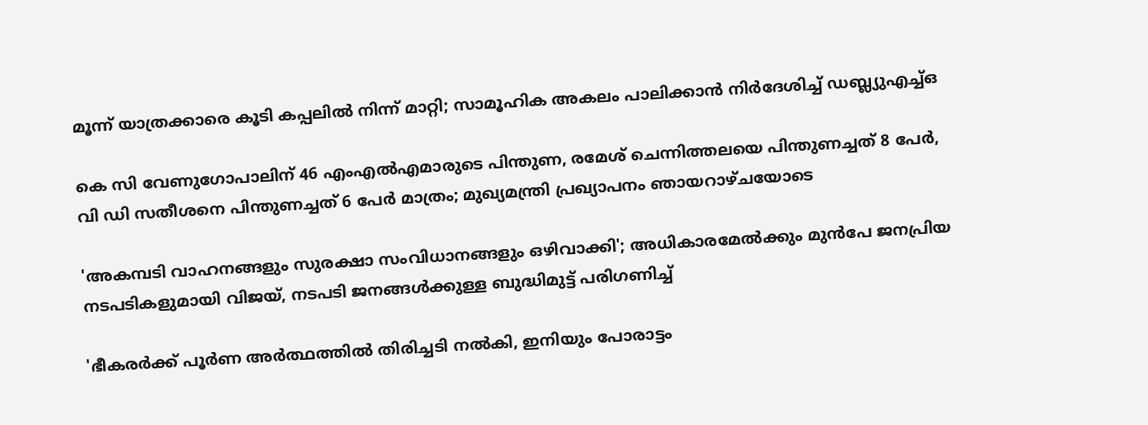മൂന്ന് യാത്രക്കാരെ കൂടി കപ്പലിൽ നിന്ന് മാറ്റി; സാമൂഹിക അകലം പാലിക്കാൻ നിർദേശിച്ച് ഡബ്ല്യുഎച്ച്ഒ

കെ സി വേണുഗോപാലിന് 46 എംഎൽഎമാരുടെ പിന്തുണ, രമേശ് ചെന്നിത്തലയെ പിന്തുണച്ചത് 8 പേർ, വി ഡി സതീശനെ പിന്തുണച്ചത് 6 പേർ മാത്രം; മുഖ്യമന്ത്രി പ്രഖ്യാപനം ഞായറാഴ്ചയോടെ

'അകമ്പടി വാഹനങ്ങളും സുരക്ഷാ സംവിധാനങ്ങളും ഒഴിവാക്കി'; അധികാരമേൽക്കും മുൻപേ ജനപ്രിയ നടപടികളുമായി വിജയ്, നടപടി ജനങ്ങള്‍ക്കുള്ള ബുദ്ധിമുട്ട് പരിഗണിച്ച്

'ഭീകരർക്ക് പൂർണ അർത്ഥത്തിൽ തിരിച്ചടി നൽകി, ഇനിയും പോരാട്ടം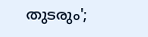തുടരും';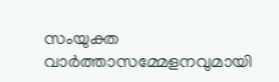സംയുക്ത വാർത്താസമ്മേളനവുമായി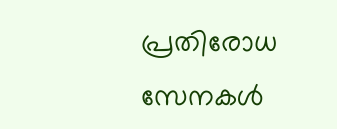പ്രതിരോധ സേനകൾ